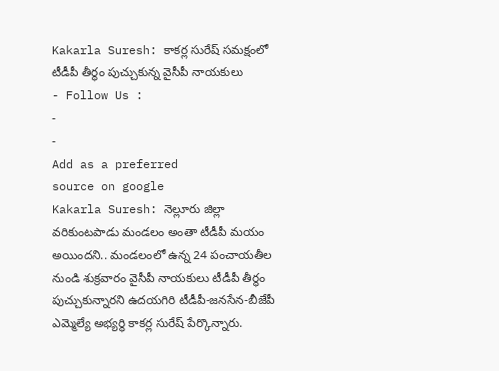Kakarla Suresh: కాకర్ల సురేష్ సమక్షంలో టీడీపీ తీర్థం పుచ్చుకున్న వైసీపీ నాయకులు
- Follow Us :
-
-
Add as a preferred
source on google
Kakarla Suresh: నెల్లూరు జిల్లా వరికుంటపాడు మండలం అంతా టీడీపీ మయం అయిందని.. మండలంలో ఉన్న 24 పంచాయతీల నుండి శుక్రవారం వైసీపీ నాయకులు టీడీపీ తీర్థం పుచ్చుకున్నారని ఉదయగిరి టీడీపీ-జనసేన-బీజేపీ ఎమ్మెల్యే అభ్యర్థి కాకర్ల సురేష్ పేర్కొన్నారు.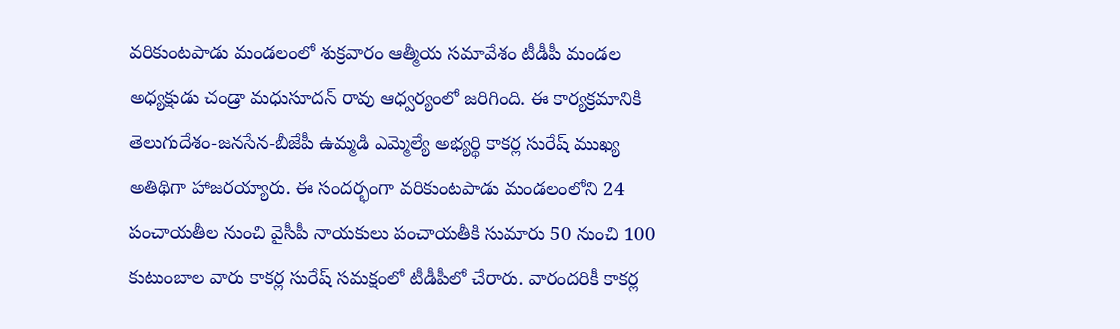వరికుంటపాడు మండలంలో శుక్రవారం ఆత్మీయ సమావేశం టీడీపీ మండల అధ్యక్షుడు చండ్రా మధుసూదన్ రావు ఆధ్వర్యంలో జరిగింది. ఈ కార్యక్రమానికి తెలుగుదేశం-జనసేన-బీజేపీ ఉమ్మడి ఎమ్మెల్యే అభ్యర్థి కాకర్ల సురేష్ ముఖ్య అతిథిగా హాజరయ్యారు. ఈ సందర్భంగా వరికుంటపాడు మండలంలోని 24 పంచాయతీల నుంచి వైసీపీ నాయకులు పంచాయతీకి సుమారు 50 నుంచి 100 కుటుంబాల వారు కాకర్ల సురేష్ సమక్షంలో టీడీపీలో చేరారు. వారందరికీ కాకర్ల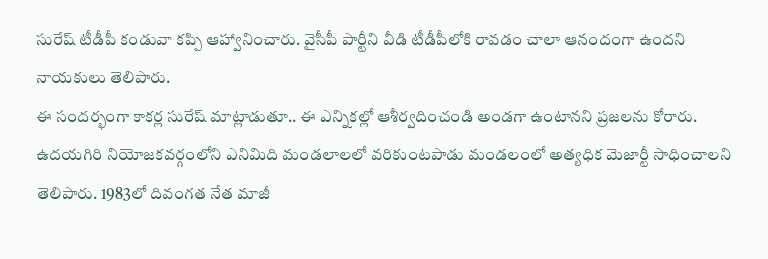సురేష్ టీడీపీ కండువా కప్పి ఆహ్వానించారు. వైసీపీ పార్టీని వీడి టీడీపీలోకి రావడం చాలా ఆనందంగా ఉందని నాయకులు తెలిపారు.
ఈ సందర్భంగా కాకర్ల సురేష్ మాట్లాడుతూ.. ఈ ఎన్నికల్లో ఆశీర్వదించండి అండగా ఉంటానని ప్రజలను కోరారు. ఉదయగిరి నియోజకవర్గంలోని ఎనిమిది మండలాలలో వరికుంటపాడు మండలంలో అత్యధిక మెజార్టీ సాధించాలని తెలిపారు. 1983లో దివంగత నేత మాజీ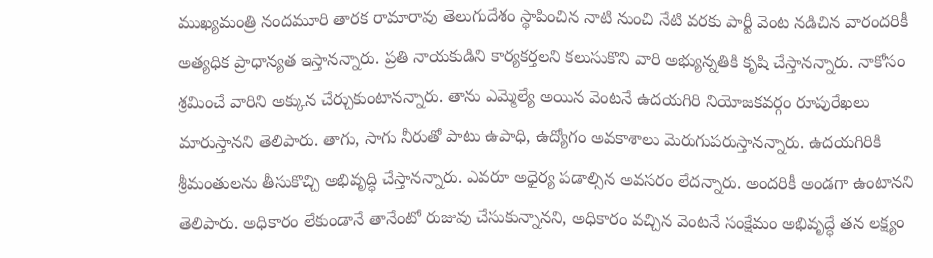ముఖ్యమంత్రి నందమూరి తారక రామారావు తెలుగుదేశం స్థాపించిన నాటి నుంచి నేటి వరకు పార్టీ వెంట నడిచిన వారందరికీ అత్యధిక ప్రాధాన్యత ఇస్తానన్నారు. ప్రతి నాయకుడిని కార్యకర్తలని కలుసుకొని వారి అభ్యున్నతికి కృషి చేస్తానన్నారు. నాకోసం శ్రమించే వారిని అక్కున చేర్చుకుంటానన్నారు. తాను ఎమ్మెల్యే అయిన వెంటనే ఉదయగిరి నియోజకవర్గం రూపురేఖలు మారుస్తానని తెలిపారు. తాగు, సాగు నీరుతో పాటు ఉపాధి, ఉద్యోగం అవకాశాలు మెరుగుపరుస్తానన్నారు. ఉదయగిరికి శ్రీమంతులను తీసుకొచ్చి అభివృద్ధి చేస్తానన్నారు. ఎవరూ అధైర్య పడాల్సిన అవసరం లేదన్నారు. అందరికీ అండగా ఉంటానని తెలిపారు. అధికారం లేకుండానే తానేంటో రుజువు చేసుకున్నానని, అధికారం వచ్చిన వెంటనే సంక్షేమం అభివృద్ధే తన లక్ష్యం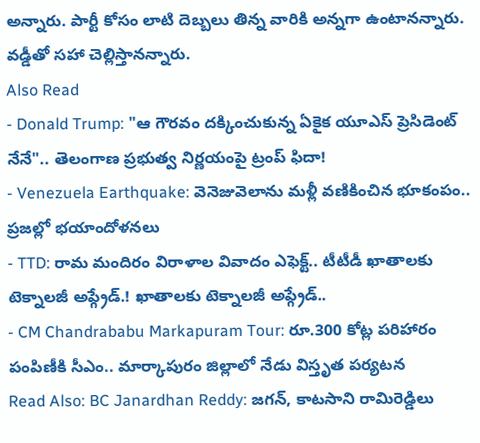అన్నారు. పార్టీ కోసం లాటి దెబ్బలు తిన్న వారికి అన్నగా ఉంటానన్నారు. వడ్డీతో సహా చెల్లిస్తానన్నారు.
Also Read
- Donald Trump: "ఆ గౌరవం దక్కించుకున్న ఏకైక యూఎస్ ప్రెసిడెంట్ నేనే".. తెలంగాణ ప్రభుత్వ నిర్ణయంపై ట్రంప్ ఫిదా!
- Venezuela Earthquake: వెనెజువెలాను మళ్లీ వణికించిన భూకంపం.. ప్రజల్లో భయాందోళనలు
- TTD: రామ మందిరం విరాళాల వివాదం ఎఫెక్ట్.. టీటీడీ ఖాతాలకు టెక్నాలజీ అప్గ్రేడ్.! ఖాతాలకు టెక్నాలజీ అప్గ్రేడ్..
- CM Chandrababu Markapuram Tour: రూ.300 కోట్ల పరిహారం పంపిణీకి సీఎం.. మార్కాపురం జిల్లాలో నేడు విస్తృత పర్యటన
Read Also: BC Janardhan Reddy: జగన్, కాటసాని రామిరెడ్డిలు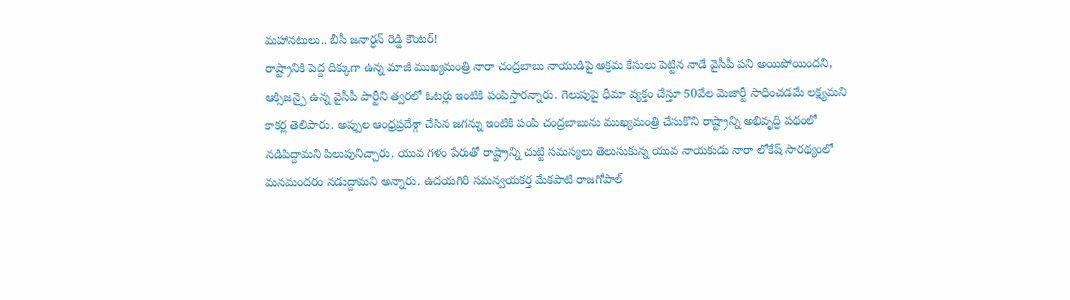మహానటులు.. బీసీ జనార్ధన్ రెడ్డి కౌంటర్!
రాష్ట్రానికి పెద్ద దిక్కుగా ఉన్న మాజీ ముఖ్యమంత్రి నారా చంద్రబాబు నాయుడిపై అక్రమ కేసులు పెట్టిన నాడే వైసీపీ పని అయిపోయిందని, ఆక్సిజన్పై ఉన్న వైసీపీ పార్టీని త్వరలో ఓటర్లు ఇంటికి పంపిస్తారన్నారు. గెలుపుపై ధీమా వ్యక్తం చేస్తూ 50వేల మెజార్టీ సాధించడమే లక్ష్యమని కాకర్ల తెలిపారు. అప్పుల ఆంధ్రప్రదేశ్గా చేసిన జగన్ను ఇంటికి పంపి చంద్రబాబును ముఖ్యమంత్రి చేసుకొని రాష్ట్రాన్ని అభివృద్ధి పథంలో నడిపిద్దామని పిలుపునిచ్చారు. యువ గళం పేరుతో రాష్ట్రాన్ని చుట్టి సమస్యలు తెలుసుకున్న యువ నాయకుడు నారా లోకేష్ సారథ్యంలో మనమందరం నడుద్దామని అన్నారు. ఉదయగిరి సమన్వయకర్త మేకపాటి రాజగోపాల్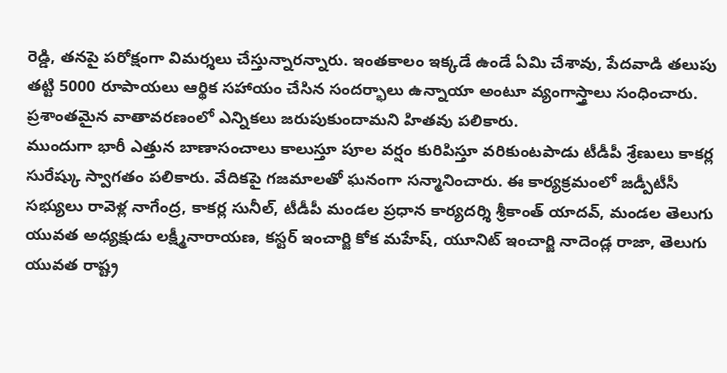రెడ్డి, తనపై పరోక్షంగా విమర్శలు చేస్తున్నారన్నారు. ఇంతకాలం ఇక్కడే ఉండే ఏమి చేశావు, పేదవాడి తలుపు తట్టి 5000 రూపాయలు ఆర్థిక సహాయం చేసిన సందర్భాలు ఉన్నాయా అంటూ వ్యంగాస్త్రాలు సంధించారు. ప్రశాంతమైన వాతావరణంలో ఎన్నికలు జరుపుకుందామని హితవు పలికారు.
ముందుగా భారీ ఎత్తున బాణాసంచాలు కాలుస్తూ పూల వర్షం కురిపిస్తూ వరికుంటపాడు టీడీపీ శ్రేణులు కాకర్ల సురేష్కు స్వాగతం పలికారు. వేదికపై గజమాలతో ఘనంగా సన్మానించారు. ఈ కార్యక్రమంలో జడ్పీటీసీ సభ్యులు రావెళ్ల నాగేంద్ర, కాకర్ల సునీల్, టీడీపీ మండల ప్రధాన కార్యదర్శి శ్రీకాంత్ యాదవ్, మండల తెలుగు యువత అధ్యక్షుడు లక్ష్మీనారాయణ, కస్టర్ ఇంచార్జి కోక మహేష్, యూనిట్ ఇంచార్జి నాదెండ్ల రాజా, తెలుగు యువత రాష్ట్ర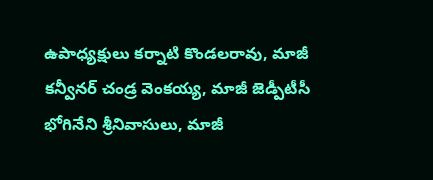ఉపాధ్యక్షులు కర్నాటి కొండలరావు, మాజీ కన్వీనర్ చండ్ర వెంకయ్య, మాజీ జెడ్పీటీసీ భోగినేని శ్రీనివాసులు, మాజీ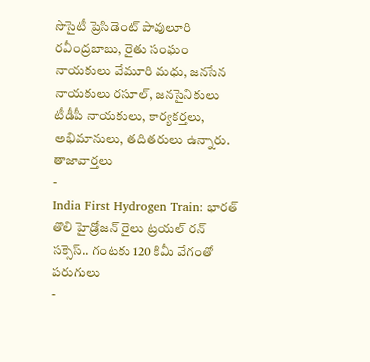సొసైటీ ప్రెసిడెంట్ పావులూరి రవీంద్రబాబు, రైతు సంఘం నాయకులు వేమూరి మధు, జనసేన నాయకులు రసూల్, జనసైనికులు టీడీపీ నాయకులు, కార్యకర్తలు, అభిమానులు, తదితరులు ఉన్నారు.
తాజావార్తలు
-
India First Hydrogen Train: భారత్ తొలి హైడ్రోజన్ రైలు ట్రయల్ రన్ సక్సెస్.. గంటకు 120 కిమీ వేగంతో పరుగులు
-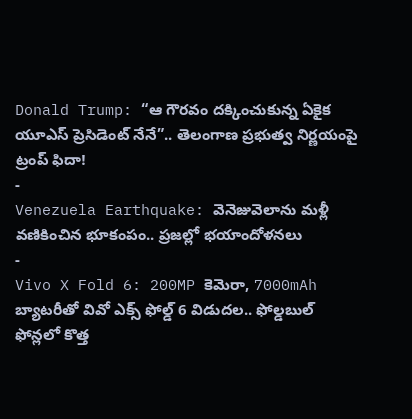Donald Trump: “ఆ గౌరవం దక్కించుకున్న ఏకైక యూఎస్ ప్రెసిడెంట్ నేనే”.. తెలంగాణ ప్రభుత్వ నిర్ణయంపై ట్రంప్ ఫిదా!
-
Venezuela Earthquake: వెనెజువెలాను మళ్లీ వణికించిన భూకంపం.. ప్రజల్లో భయాందోళనలు
-
Vivo X Fold 6: 200MP కెమెరా, 7000mAh బ్యాటరీతో వివో ఎక్స్ ఫోల్డ్ 6 విడుదల.. ఫోల్డబుల్ ఫోన్లలో కొత్త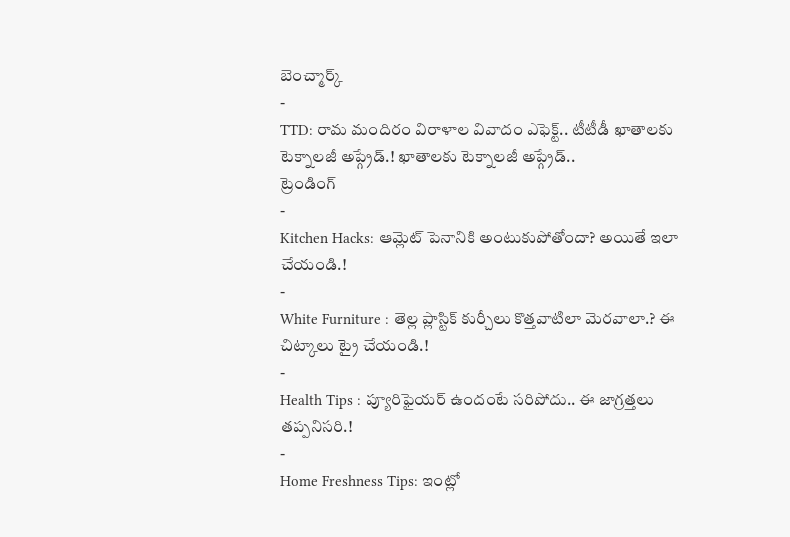బెంచ్మార్క్
-
TTD: రామ మందిరం విరాళాల వివాదం ఎఫెక్ట్.. టీటీడీ ఖాతాలకు టెక్నాలజీ అప్గ్రేడ్.! ఖాతాలకు టెక్నాలజీ అప్గ్రేడ్..
ట్రెండింగ్
-
Kitchen Hacks: ఆమ్లెట్ పెనానికి అంటుకుపోతోందా? అయితే ఇలా చేయండి.!
-
White Furniture : తెల్ల ప్లాస్టిక్ కుర్చీలు కొత్తవాటిలా మెరవాలా.? ఈ చిట్కాలు ట్రై చేయండి.!
-
Health Tips : ప్యూరిఫైయర్ ఉందంటే సరిపోదు.. ఈ జాగ్రత్తలు తప్పనిసరి.!
-
Home Freshness Tips: ఇంట్లో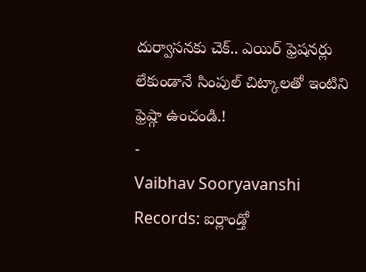దుర్వాసనకు చెక్.. ఎయిర్ ఫ్రెషనర్లు లేకుండానే సింపుల్ చిట్కాలతో ఇంటిని ఫ్రెష్గా ఉంచండి.!
-
Vaibhav Sooryavanshi Records: ఐర్లాండ్తో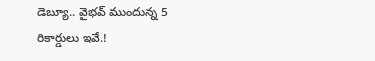డెబ్యూ.. వైభవ్ ముందున్న 5 రికార్డులు ఇవే.!